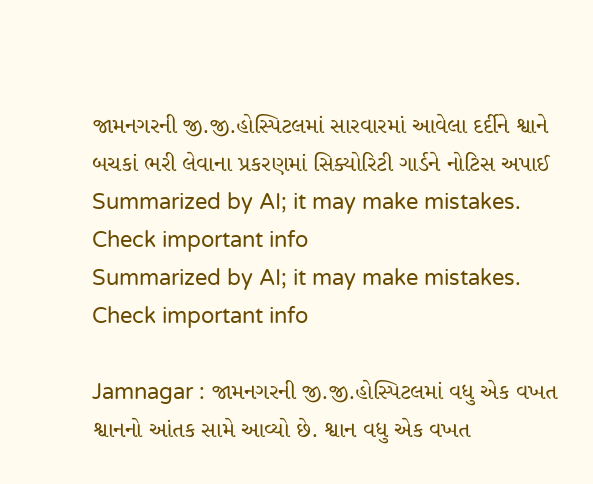જામનગરની જી.જી.હોસ્પિટલમાં સારવારમાં આવેલા દર્દીને શ્વાને બચકાં ભરી લેવાના પ્રકરણમાં સિક્યોરિટી ગાર્ડને નોટિસ અપાઈ
Summarized by AI; it may make mistakes. Check important info
Summarized by AI; it may make mistakes. Check important info

Jamnagar : જામનગરની જી.જી.હોસ્પિટલમાં વધુ એક વખત શ્વાનનો આંતક સામે આવ્યો છે. શ્વાન વધુ એક વખત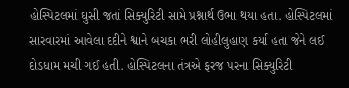હોસ્પિટલમાં ઘુસી જતાં સિક્યુરિટી સામે પ્રશ્નાર્થ ઉભા થયા હતા. હોસ્પિટલમાં સારવારમાં આવેલા દદીને શ્વાને બચકા ભરી લોહીલુહાણ કર્યા હતા જેને લઈ દોડધામ મચી ગઈ હતી. હોસ્પિટલના તંત્રએ ફરજ પરના સિક્યુરિટી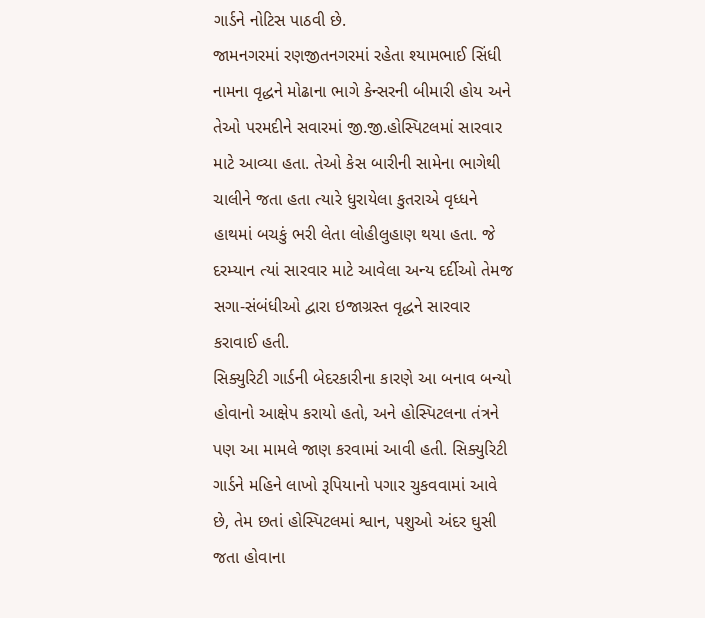ગાર્ડને નોટિસ પાઠવી છે.
જામનગરમાં રણજીતનગરમાં રહેતા શ્યામભાઈ સિંધી નામના વૃદ્ધને મોઢાના ભાગે કેન્સરની બીમારી હોય અને તેઓ પરમદીને સવારમાં જી.જી.હોસ્પિટલમાં સારવાર માટે આવ્યા હતા. તેઓ કેસ બારીની સામેના ભાગેથી ચાલીને જતા હતા ત્યારે ધુરાયેલા કુતરાએ વૃધ્ધને હાથમાં બચકું ભરી લેતા લોહીલુહાણ થયા હતા. જે દરમ્યાન ત્યાં સારવાર માટે આવેલા અન્ય દર્દીઓ તેમજ સગા-સંબંધીઓ દ્વારા ઇજાગ્રસ્ત વૃદ્ધને સારવાર કરાવાઈ હતી.
સિક્યુરિટી ગાર્ડની બેદરકારીના કારણે આ બનાવ બન્યો હોવાનો આક્ષેપ કરાયો હતો, અને હોસ્પિટલના તંત્રને પણ આ મામલે જાણ કરવામાં આવી હતી. સિક્યુરિટી ગાર્ડને મહિને લાખો રૂપિયાનો પગાર ચુકવવામાં આવે છે, તેમ છતાં હોસ્પિટલમાં શ્વાન, પશુઓ અંદર ઘુસી જતા હોવાના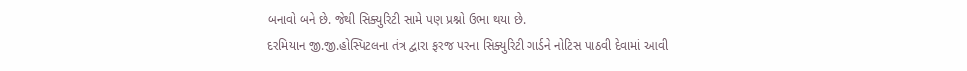બનાવો બને છે. જેથી સિક્યુરિટી સામે પણ પ્રશ્નો ઉભા થયા છે.
દરમિયાન જી.જી.હોસ્પિટલના તંત્ર દ્વારા ફરજ પરના સિક્યુરિટી ગાર્ડને નોટિસ પાઠવી દેવામાં આવી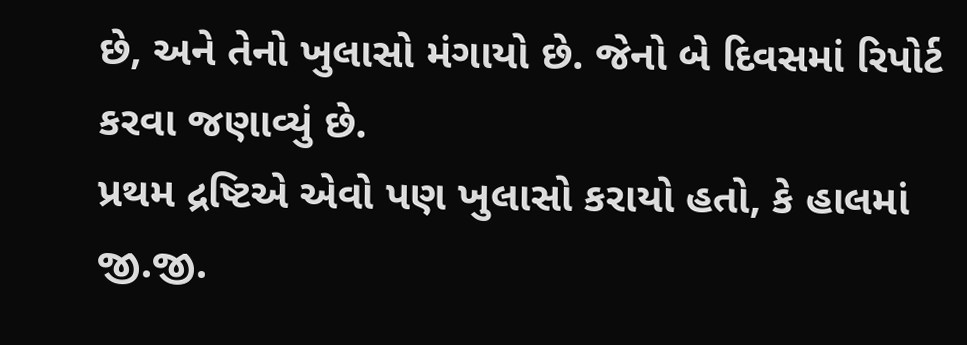છે, અને તેનો ખુલાસો મંગાયો છે. જેનો બે દિવસમાં રિપોર્ટ કરવા જણાવ્યું છે.
પ્રથમ દ્રષ્ટિએ એવો પણ ખુલાસો કરાયો હતો, કે હાલમાં જી.જી.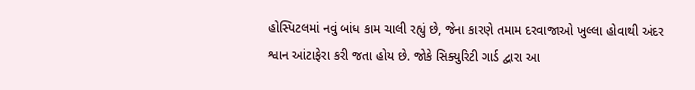હોસ્પિટલમાં નવું બાંધ કામ ચાલી રહ્યું છે, જેના કારણે તમામ દરવાજાઓ ખુલ્લા હોવાથી અંદર શ્વાન આંટાફેરા કરી જતા હોય છે. જોકે સિક્યુરિટી ગાર્ડ દ્વારા આ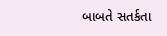બાબતે સતર્કતા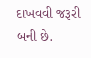દાખવવી જરૂરી બની છે.